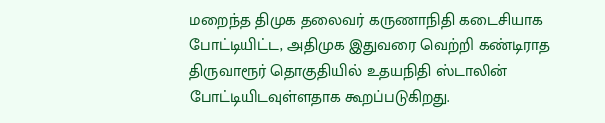மறைந்த திமுக தலைவர் கருணாநிதி கடைசியாக போட்டியிட்ட, அதிமுக இதுவரை வெற்றி கண்டிராத திருவாரூர் தொகுதியில் உதயநிதி ஸ்டாலின் போட்டியிடவுள்ளதாக கூறப்படுகிறது.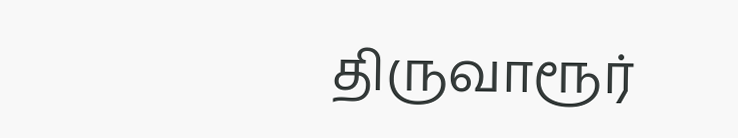திருவாரூர்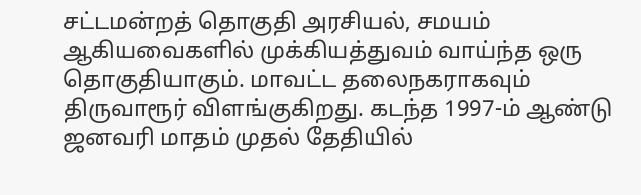சட்டமன்றத் தொகுதி அரசியல், சமயம் ஆகியவைகளில் முக்கியத்துவம் வாய்ந்த ஒரு தொகுதியாகும். மாவட்ட தலைநகராகவும் திருவாரூர் விளங்குகிறது. கடந்த 1997-ம் ஆண்டு ஜனவரி மாதம் முதல் தேதியில்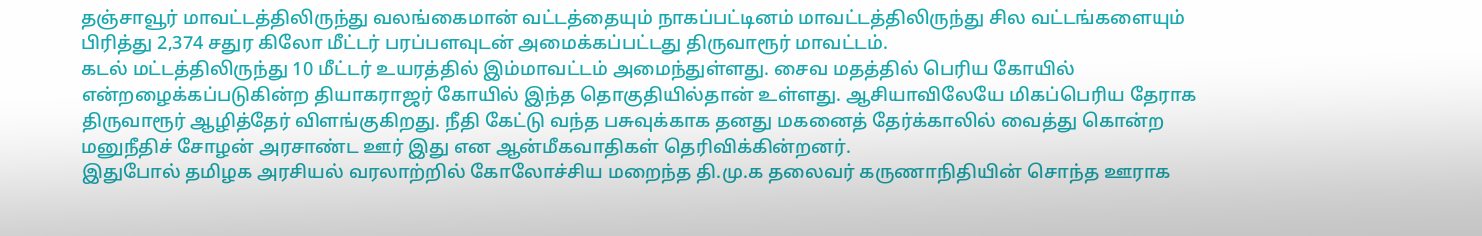தஞ்சாவூர் மாவட்டத்திலிருந்து வலங்கைமான் வட்டத்தையும் நாகப்பட்டினம் மாவட்டத்திலிருந்து சில வட்டங்களையும் பிரித்து 2,374 சதுர கிலோ மீட்டர் பரப்பளவுடன் அமைக்கப்பட்டது திருவாரூர் மாவட்டம்.
கடல் மட்டத்திலிருந்து 10 மீட்டர் உயரத்தில் இம்மாவட்டம் அமைந்துள்ளது. சைவ மதத்தில் பெரிய கோயில் என்றழைக்கப்படுகின்ற தியாகராஜர் கோயில் இந்த தொகுதியில்தான் உள்ளது. ஆசியாவிலேயே மிகப்பெரிய தேராக திருவாரூர் ஆழித்தேர் விளங்குகிறது. நீதி கேட்டு வந்த பசுவுக்காக தனது மகனைத் தேர்க்காலில் வைத்து கொன்ற மனுநீதிச் சோழன் அரசாண்ட ஊர் இது என ஆன்மீகவாதிகள் தெரிவிக்கின்றனர்.
இதுபோல் தமிழக அரசியல் வரலாற்றில் கோலோச்சிய மறைந்த தி.மு.க தலைவர் கருணாநிதியின் சொந்த ஊராக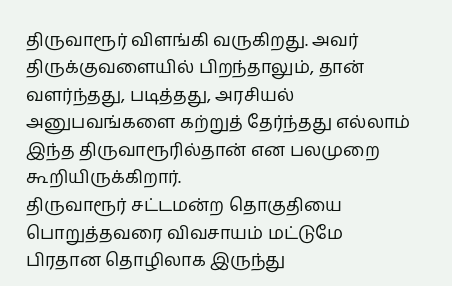திருவாரூர் விளங்கி வருகிறது. அவர் திருக்குவளையில் பிறந்தாலும், தான் வளர்ந்தது, படித்தது, அரசியல் அனுபவங்களை கற்றுத் தேர்ந்தது எல்லாம் இந்த திருவாரூரில்தான் என பலமுறை கூறியிருக்கிறார்.
திருவாரூர் சட்டமன்ற தொகுதியை பொறுத்தவரை விவசாயம் மட்டுமே பிரதான தொழிலாக இருந்து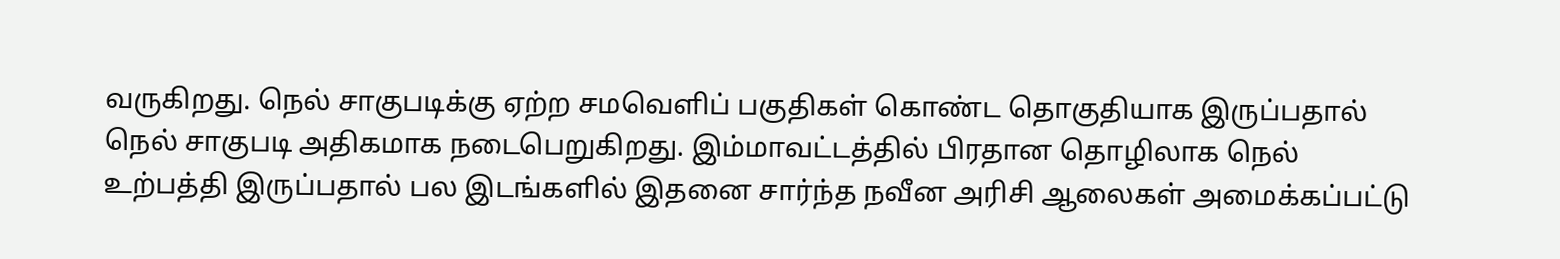வருகிறது. நெல் சாகுபடிக்கு ஏற்ற சமவெளிப் பகுதிகள் கொண்ட தொகுதியாக இருப்பதால் நெல் சாகுபடி அதிகமாக நடைபெறுகிறது. இம்மாவட்டத்தில் பிரதான தொழிலாக நெல் உற்பத்தி இருப்பதால் பல இடங்களில் இதனை சார்ந்த நவீன அரிசி ஆலைகள் அமைக்கப்பட்டு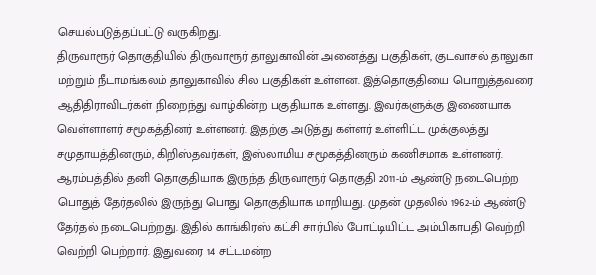செயல்படுத்தப்பட்டு வருகிறது.
திருவாரூர் தொகுதியில் திருவாரூர் தாலுகாவின் அனைத்து பகுதிகள், குடவாசல் தாலுகா மற்றும் நீடாமங்கலம் தாலுகாவில் சில பகுதிகள் உள்ளன. இத்தொகுதியை பொறுத்தவரை ஆதிதிராவிடர்கள் நிறைந்து வாழ்கின்ற பகுதியாக உள்ளது. இவர்களுக்கு இணையாக வெள்ளாளர் சமூகத்தினர் உள்ளனர். இதற்கு அடுத்து கள்ளர் உள்ளிட்ட முக்குலத்து சமுதாயத்தினரும், கிறிஸ்தவர்கள், இஸ்லாமிய சமூகத்தினரும் கணிசமாக உள்ளனர்.
ஆரம்பத்தில் தனி தொகுதியாக இருந்த திருவாரூர் தொகுதி 2011-ம் ஆண்டு நடைபெற்ற பொதுத் தேர்தலில் இருந்து பொது தொகுதியாக மாறியது. முதன் முதலில் 1962-ம் ஆண்டு தேர்தல் நடைபெற்றது. இதில் காங்கிரஸ் கட்சி சார்பில் போட்டியிட்ட அம்பிகாபதி வெற்றி வெற்றி பெற்றார். இதுவரை 14 சட்டமன்ற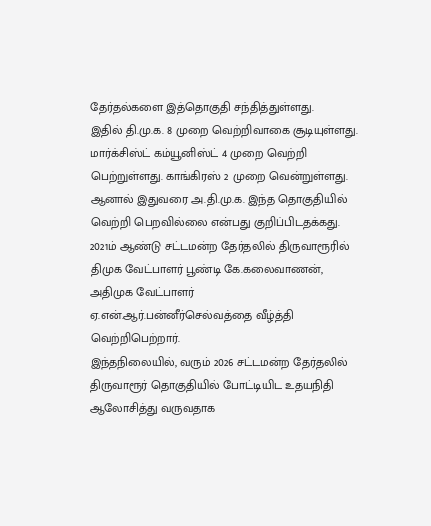தேர்தல்களை இத்தொகுதி சந்தித்துள்ளது.
இதில் தி.மு.க. 8 முறை வெற்றிவாகை சூடியுள்ளது. மார்க்சிஸ்ட் கம்யூனிஸ்ட் 4 முறை வெற்றி பெற்றுள்ளது. காங்கிரஸ் 2 முறை வென்றுள்ளது. ஆனால் இதுவரை அ.தி.மு.க. இந்த தொகுதியில் வெற்றி பெறவில்லை என்பது குறிப்பிடதக்கது. 2021ம் ஆண்டு சட்டமன்ற தேர்தலில் திருவாரூரில் திமுக வேட்பாளர் பூண்டி கே.கலைவாணன், அதிமுக வேட்பாளர் ஏ.என்.ஆர்.பன்னீர்செல்வத்தை வீழ்த்தி வெற்றிபெற்றார்.
இந்தநிலையில், வரும் 2026 சட்டமன்ற தேர்தலில் திருவாரூர் தொகுதியில் போட்டியிட உதயநிதி ஆலோசித்து வருவதாக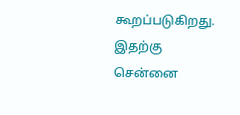கூறப்படுகிறது. இதற்கு சென்னை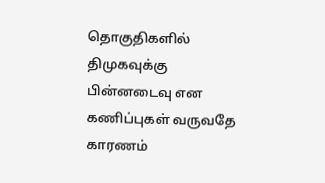தொகுதிகளில் திமுகவுக்கு பின்னடைவு என கணிப்புகள் வருவதே காரணம்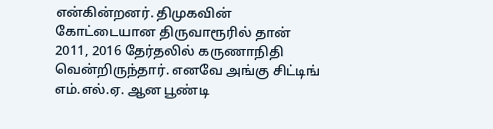என்கின்றனர். திமுகவின் கோட்டையான திருவாரூரில் தான் 2011, 2016 தேர்தலில் கருணாநிதி வென்றிருந்தார். எனவே அங்கு சிட்டிங் எம்.எல்.ஏ. ஆன பூண்டி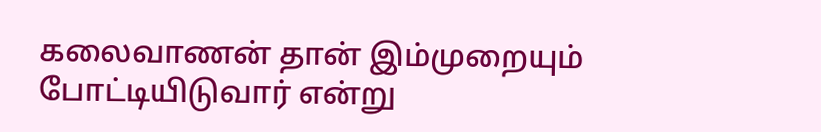கலைவாணன் தான் இம்முறையும் போட்டியிடுவார் என்று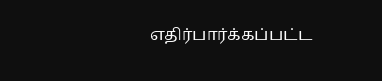எதிர்பார்க்கப்பட்ட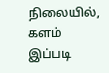நிலையில், களம் இப்படி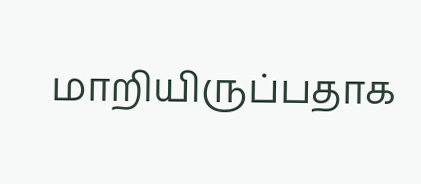மாறியிருப்பதாக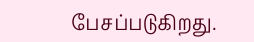பேசப்படுகிறது.